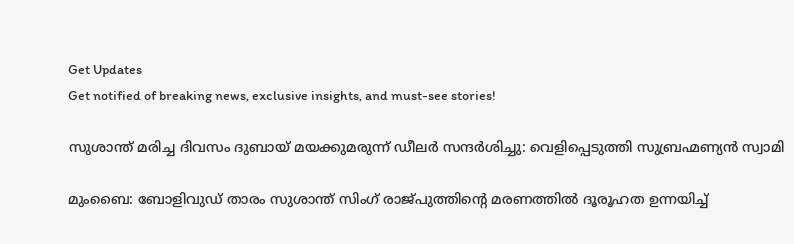Get Updates
Get notified of breaking news, exclusive insights, and must-see stories!

സുശാന്ത് മരിച്ച ദിവസം ദുബായ് മയക്കുമരുന്ന് ഡീലർ സന്ദർശിച്ചു: വെളിപ്പെടുത്തി സുബ്രഹ്മണ്യൻ സ്വാമി

മുംബൈ: ബോളിവുഡ് താരം സുശാന്ത് സിംഗ് രാജ്പുത്തിന്റെ മരണത്തിൽ ദൂരൂഹത ഉന്നയിച്ച്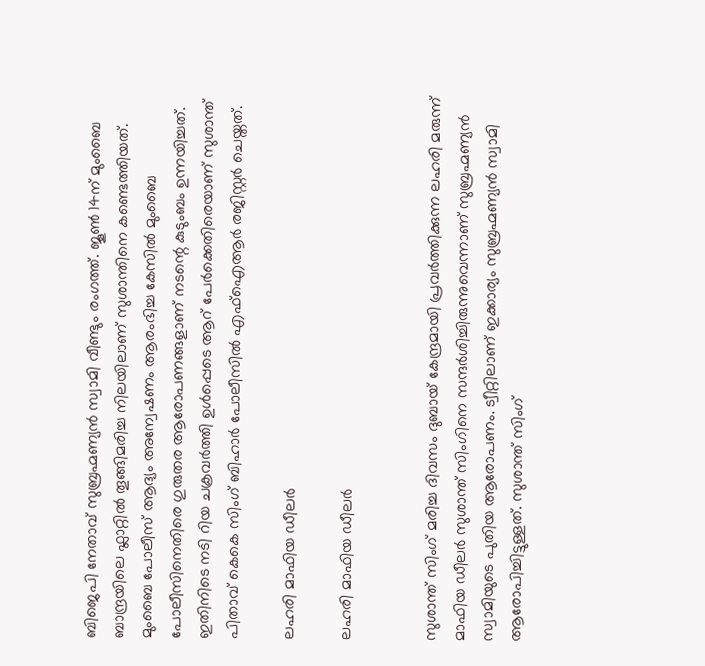ബിജെപി നേതാവ് സുബ്രഹ്മണ്യൻ സ്വാമി വീണ്ടും രംഗത്ത്. ജൂൺ 14ന് മുംബൈ ബാന്ദ്രയിലെ ഫ്ലാറ്റിൽ തൂങ്ങിമരിച്ച നിലയിലാണ് സുശാന്തിനെ കണ്ടെത്തിയത്. മുംബൈ പോലീസ് ആദ്യം അന്വേഷണം ആരംഭിച്ച കേസിൽ മുംബൈ പോലീസിനെതിരെ ഗുരുതര ആരോപണങ്ങളാണ് നടന്റെ കുടുംബം ഉന്നയിച്ചത്. ഇതിനിടെ നടി റിയ ചക്രവർത്തി ഉൾപ്പെടെ ആറ് പേർക്കെതിരെയാണ് സുശാന്ത് പിതാവ് കെകെ സിംഗ് ബിഹാർ പോലീസിൽ എഫ്ഐആർ രജിസ്റ്റർ ചെയ്തത്.

ലഹരി മാഫിയ ഡീലർ

ലഹരി മാഫിയ ഡീലർ


സുശാന്ത് സിംഗ് മരിച്ച ദിവസം ദുബായ് കേന്ദ്രമായി പ്രവർത്തിക്കുന്ന ലഹരി മരുന്ന് മാഫിയ ഡീലർ സുശാന്ത് സിംഗിനെ സന്ദർശിച്ചിരുന്നുവെന്നാണ് സുബ്രഹ്മണ്യൻ സ്വാമിയുടെ പുതിയ ആരോപണം. ട്വീറ്റിലാണ് ഇക്കാര്യം സുബ്രഹ്മണ്യൻ സ്വാമി ആരോപിച്ചിട്ടുള്ളത്. സുശാന്ത് സിംഗ്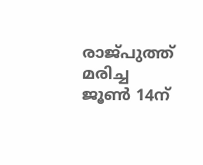രാജ്പുത്ത് മരിച്ച ജൂൺ 14ന്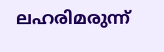ലഹരിമരുന്ന്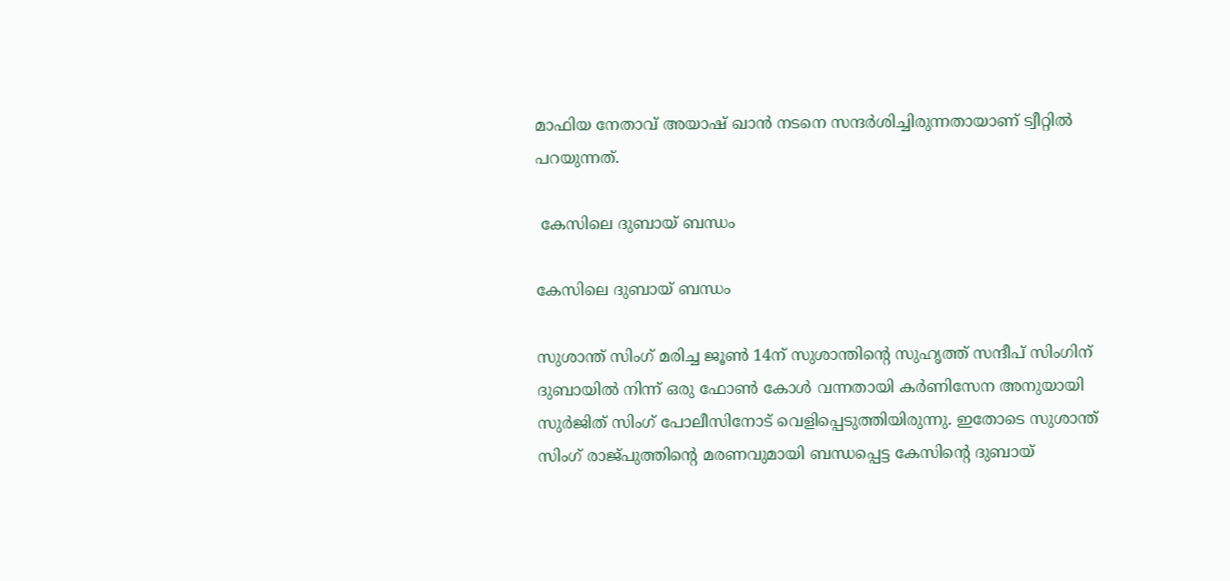മാഫിയ നേതാവ് അയാഷ് ഖാൻ നടനെ സന്ദർശിച്ചിരുന്നതായാണ് ട്വീറ്റിൽ പറയുന്നത്.

 കേസിലെ ദുബായ് ബന്ധം

കേസിലെ ദുബായ് ബന്ധം

സുശാന്ത് സിംഗ് മരിച്ച ജൂൺ 14ന് സുശാന്തിന്റെ സുഹൃത്ത് സന്ദീപ് സിംഗിന് ദുബായിൽ നിന്ന് ഒരു ഫോൺ കോൾ വന്നതായി കർണിസേന അനുയായി സുർജിത് സിംഗ് പോലീസിനോട് വെളിപ്പെടുത്തിയിരുന്നു. ഇതോടെ സുശാന്ത് സിംഗ് രാജ്പുത്തിന്റെ മരണവുമായി ബന്ധപ്പെട്ട കേസിന്റെ ദുബായ്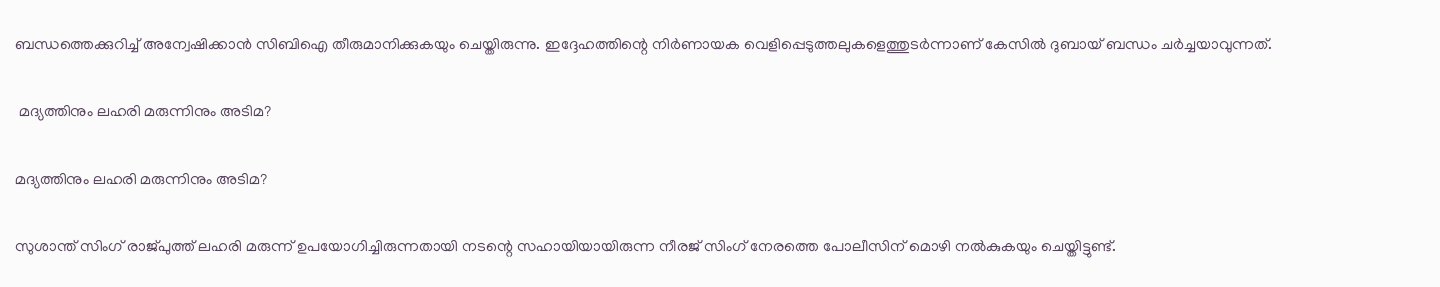ബന്ധത്തെക്കുറിച്ച് അന്വേഷിക്കാൻ സിബിഐ തീരുമാനിക്കുകയും ചെയ്തിരുന്നു. ഇദ്ദേഹത്തിന്റെ നിർണായക വെളിപ്പെടുത്തലുകളെത്തുടർന്നാണ് കേസിൽ ദുബായ് ബന്ധം ചർച്ചയാവുന്നത്.

 മദ്യത്തിനും ലഹരി മരുന്നിനും അടിമ?

മദ്യത്തിനും ലഹരി മരുന്നിനും അടിമ?

സുശാന്ത് സിംഗ് രാജ്പുത്ത് ലഹരി മരുന്ന് ഉപയോഗിച്ചിരുന്നതായി നടന്റെ സഹായിയായിരുന്ന നീരജ് സിംഗ് നേരത്തെ പോലീസിന് മൊഴി നൽകുകയും ചെയ്തിട്ടുണ്ട്.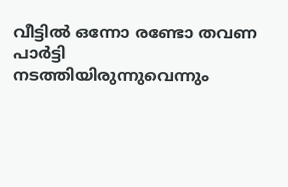വീട്ടിൽ ഒന്നോ രണ്ടോ തവണ പാർട്ടി നടത്തിയിരുന്നുവെന്നും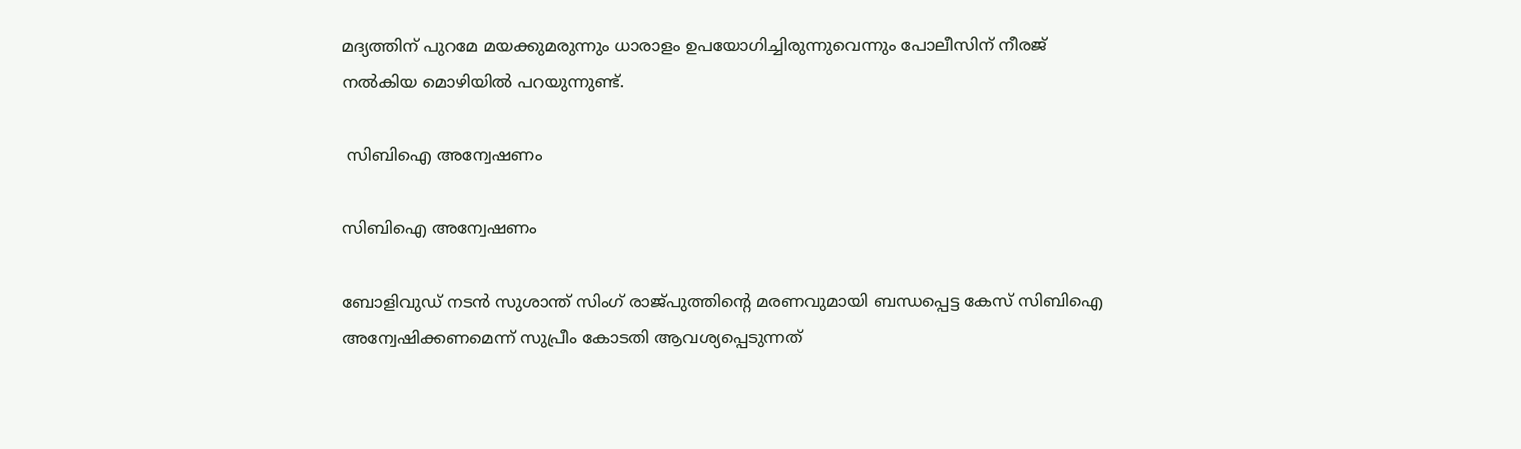മദ്യത്തിന് പുറമേ മയക്കുമരുന്നും ധാരാളം ഉപയോഗിച്ചിരുന്നുവെന്നും പോലീസിന് നീരജ് നൽകിയ മൊഴിയിൽ പറയുന്നുണ്ട്.

 സിബിഐ അന്വേഷണം

സിബിഐ അന്വേഷണം

ബോളിവുഡ് നടൻ സുശാന്ത് സിംഗ് രാജ്പുത്തിന്റെ മരണവുമായി ബന്ധപ്പെട്ട കേസ് സിബിഐ അന്വേഷിക്കണമെന്ന് സുപ്രീം കോടതി ആവശ്യപ്പെടുന്നത്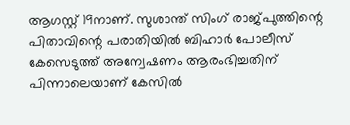ആഗസ്റ്റ് 19നാണ്. സുശാന്ത് സിംഗ് രാജ്പുത്തിന്റെ പിതാവിന്റെ പരാതിയിൽ ബിഹാർ പോലീസ് കേസെടുത്ത് അന്വേഷണം ആരംഭിച്ചതിന് പിന്നാലെയാണ് കേസിൽ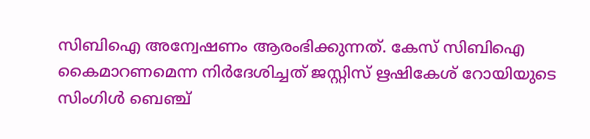സിബിഐ അന്വേഷണം ആരംഭിക്കുന്നത്. കേസ് സിബിഐ കൈമാറണമെന്ന നിർദേശിച്ചത് ജസ്റ്റിസ് ഋഷികേശ് റോയിയുടെ സിംഗിൾ ബെഞ്ച്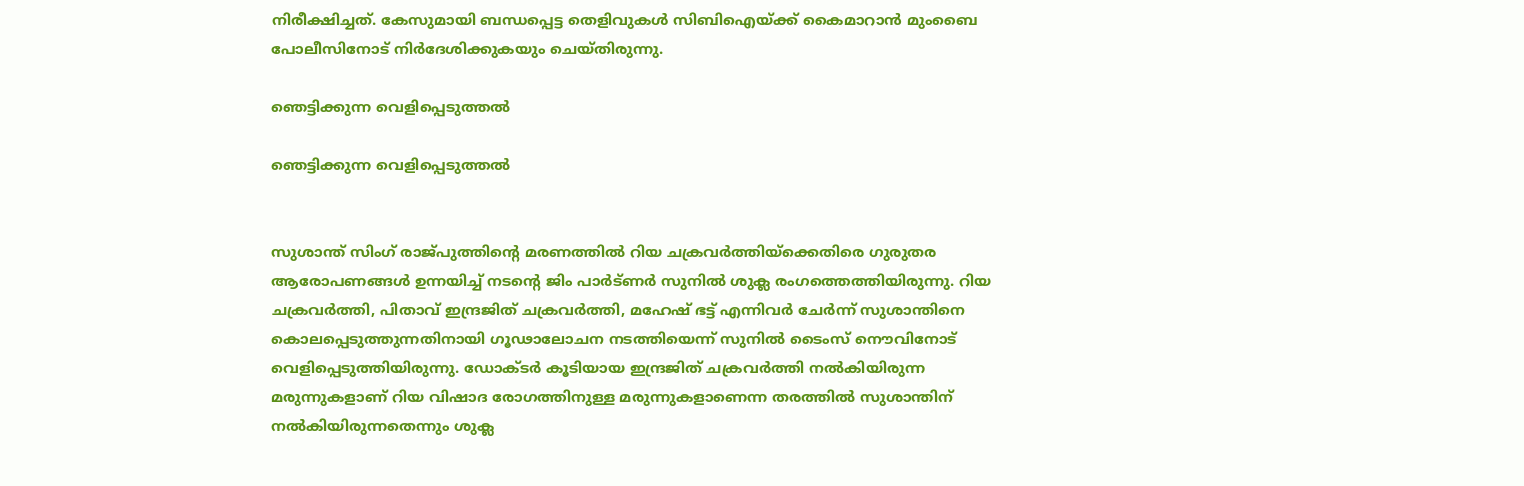നിരീക്ഷിച്ചത്. കേസുമായി ബന്ധപ്പെട്ട തെളിവുകൾ സിബിഐയ്ക്ക് കൈമാറാൻ മുംബൈ പോലീസിനോട് നിർദേശിക്കുകയും ചെയ്തിരുന്നു.

ഞെട്ടിക്കുന്ന വെളിപ്പെടുത്തൽ

ഞെട്ടിക്കുന്ന വെളിപ്പെടുത്തൽ


സുശാന്ത് സിംഗ് രാജ്പുത്തിന്റെ മരണത്തിൽ റിയ ചക്രവർത്തിയ്ക്കെതിരെ ഗുരുതര ആരോപണങ്ങൾ ഉന്നയിച്ച് നടന്റെ ജിം പാർട്ണർ സുനിൽ ശുക്ല രംഗത്തെത്തിയിരുന്നു. റിയ ചക്രവർത്തി, പിതാവ് ഇന്ദ്രജിത് ചക്രവർത്തി, മഹേഷ് ഭട്ട് എന്നിവർ ചേർന്ന് സുശാന്തിനെ കൊലപ്പെടുത്തുന്നതിനായി ഗൂഢാലോചന നടത്തിയെന്ന് സുനിൽ ടൈംസ് നൌവിനോട് വെളിപ്പെടുത്തിയിരുന്നു. ഡോക്ടർ കൂടിയായ ഇന്ദ്രജിത് ചക്രവർത്തി നൽകിയിരുന്ന മരുന്നുകളാണ് റിയ വിഷാദ രോഗത്തിനുള്ള മരുന്നുകളാണെന്ന തരത്തിൽ സുശാന്തിന് നൽകിയിരുന്നതെന്നും ശുക്ല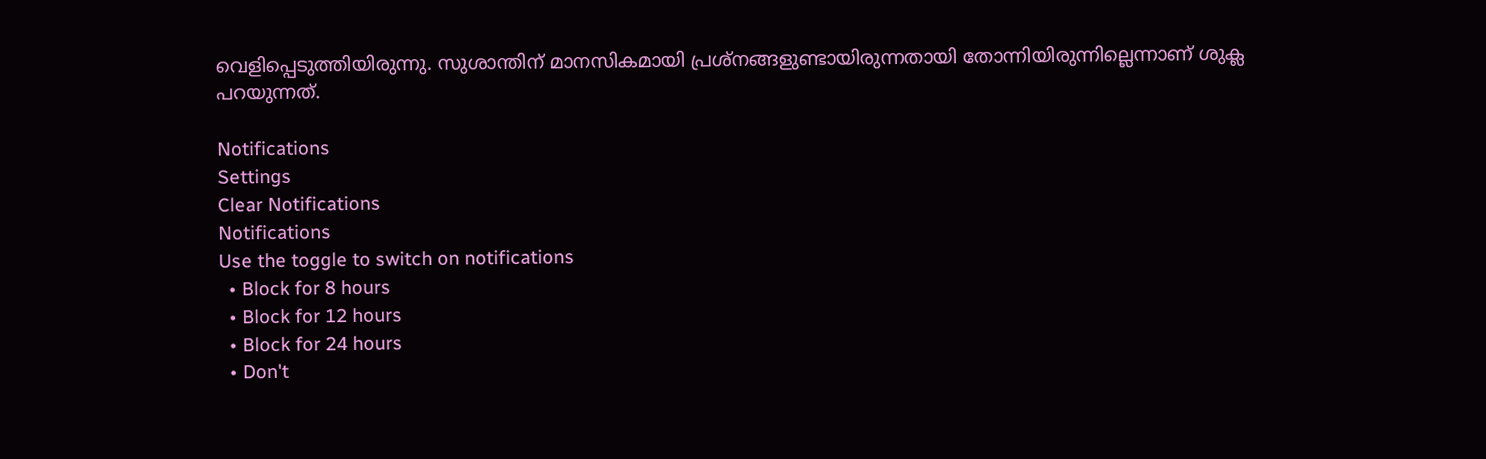വെളിപ്പെടുത്തിയിരുന്നു. സുശാന്തിന് മാനസികമായി പ്രശ്നങ്ങളുണ്ടായിരുന്നതായി തോന്നിയിരുന്നില്ലെന്നാണ് ശുക്ല പറയുന്നത്.

Notifications
Settings
Clear Notifications
Notifications
Use the toggle to switch on notifications
  • Block for 8 hours
  • Block for 12 hours
  • Block for 24 hours
  • Don't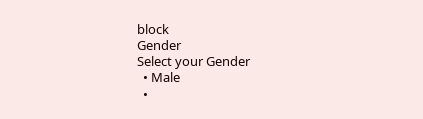block
Gender
Select your Gender
  • Male
  •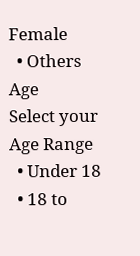Female
  • Others
Age
Select your Age Range
  • Under 18
  • 18 to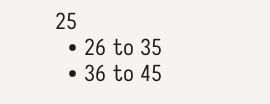25
  • 26 to 35
  • 36 to 45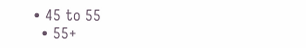• 45 to 55
  • 55+